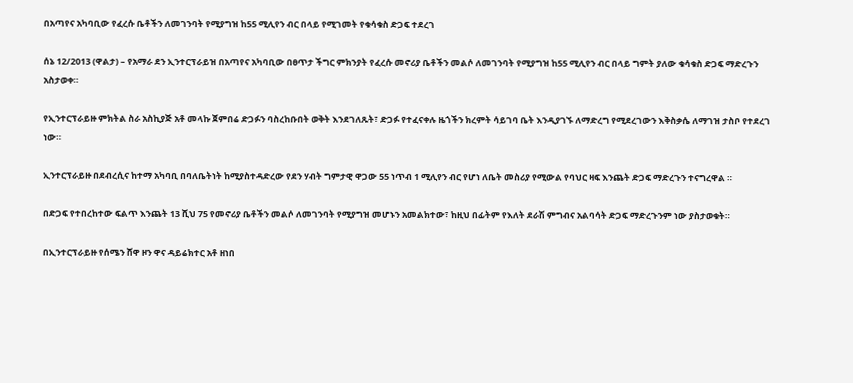በአጣየና አካባቢው የፈረሱ ቤቶችን ለመገንባት የሚያግዝ ከ55 ሚሊየን ብር በላይ የሚገመት የቁሳቁስ ድጋፍ ተደረገ

ሰኔ 12/2013 (ዋልታ) – የአማራ ደን ኢንተርፕራይዝ በአጣየና አካባቢው በፀጥታ ችግር ምክንያት የፈረሱ መኖሪያ ቤቶችን መልሶ ለመገንባት የሚያግዝ ከ55 ሚሊየን ብር በላይ ግምት ያለው ቁሳቁስ ድጋፍ ማድረጉን አስታወቀ።

የኢንተርፕራይዙ ምክትል ስራ አስኪያጅ አቶ መላኩ ጀምበሬ ድጋፉን ባስረከቡበት ወቅት እንደገለጹት፣ ድጋፉ የተፈናቀሉ ዜጎችን ክረምት ሳይገባ ቤት እንዲያገኙ ለማድረግ የሚደረገውን እቅስቃሴ ለማገዝ ታስቦ የተደረገ ነው።

ኢንተርፕራይዙ በደብረሲና ከተማ አካባቢ በባለቤትነት ከሚያስተዳድረው የደን ሃብት ግምታዊ ዋጋው 55 ነጥብ 1 ሚሊየን ብር የሆነ ለቤት መስሪያ የሚውል የባህር ዛፍ እንጨት ድጋፍ ማድረጉን ተናግረዋል ።

በድጋፍ የተበረከተው ፍልጥ እንጨት 13 ሺህ 75 የመኖሪያ ቤቶችን መልሶ ለመገንባት የሚያግዝ መሆኑን አመልክተው፣ ከዚህ በፊትም የእለት ደራሽ ምግብና አልባሳት ድጋፍ ማድረጉንም ነው ያስታወቁት።

በኢንተርፕራይዙ የሰሜን ሸዋ ዞን ዋና ዳይሬክተር አቶ ዘነበ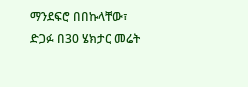ማንደፍሮ በበኩላቸው፣ ድጋፉ በ30 ሄክታር መሬት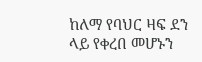ከለማ የባህር ዛፍ ደን ላይ የቀረበ መሆኑን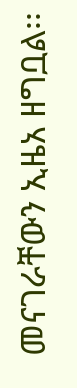መናገራቸውን ኢዜአ ዘግቧል፡፡